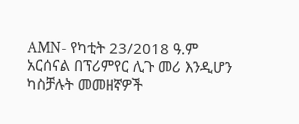AMN- የካቲት 23/2018 ዓ.ም
አርሰናል በፕሪምየር ሊጉ መሪ እንዲሆን ካስቻሉት መመዘኛዎች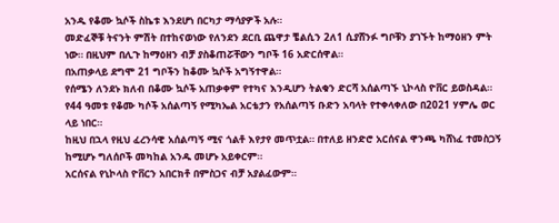አንዱ የቆሙ ኳሶች ስኬቱ እንደሆነ በርካታ ማሳያዎች አሉ።
መድፈኞቹ ትናንት ምሽት በተከናወነው የለንደን ደርቢ ጨዋታ ቼልሲን 2ለ1 ሲያሸንፉ ግቦቹን ያገኙት ከማዕዘን ምት ነው። በዚህም በሊጉ ከማዕዘን ብቻ ያስቆጠሯቸውን ግቦች 16 አድርሰዋል።
በአጠቃላይ ደግሞ 21 ግቦችን ከቆሙ ኳሶች አግኝተዋል።
የሰሜን ለንደኑ ክለብ በቆሙ ኳሶች አጠቃቀም የተካና እንዲሆን ትልቁን ድርሻ አሰልጣኙ ኒኮላስ ዮቨር ይወስዳል።
የ44 ዓመቱ የቆሙ ካሶች አሰልጣኝ የሚካኤል አርቴታን የአሰልጣኝ ቡድን አባላት የተቀላቀለው በ2021 ሃምሌ ወር ላይ ነበር።
ከዚህ በኋላ የዚህ ፈረንሳዊ አሰልጣኝ ሚና ጎልቶ እየታየ መጥቷል። በተለይ ዘንድሮ አርሰናል ዋንጫ ካሸነፈ ተመስጋኝ ከሚሆኑ ግለሰቦች መካከል አንዱ መሆኑ አይቀርም።
አርሰናል የኒኮላስ ዮቨርን አበርክቶ በምስጋና ብቻ አያልፈውም።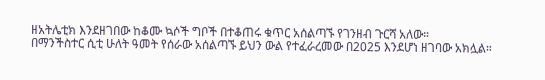ዘአትሌቲክ እንደዘገበው ከቆሙ ኳሶች ግቦች በተቆጠሩ ቁጥር አሰልጣኙ የገንዘብ ጉርሻ አለው።
በማንችስተር ሲቲ ሁለት ዓመት የሰራው አሰልጣኙ ይህን ውል የተፈራረመው በ2025 እንደሆነ ዘገባው አክሏል።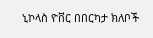ኒኮላስ ዮቨር በበርካታ ክለቦች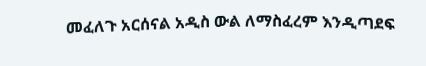መፈለጉ አርሰናል አዲስ ውል ለማስፈረም እንዲጣደፍ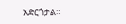አድርጎታል።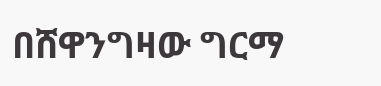በሸዋንግዛው ግርማ